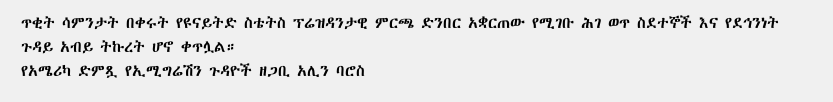ጥቂት ሳምንታት በቀሩት የዩናይትድ ስቴትስ ፕሬዝዳንታዊ ምርጫ ድንበር አቋርጠው የሚገቡ ሕገ ወጥ ስደተኞች እና የደኅንነት ጉዳይ አብይ ትኩረት ሆኖ ቀጥሏል።
የአሜሪካ ድምጿ የኢሚግሬሽን ጉዳዮች ዘጋቢ አሊን ባሮስ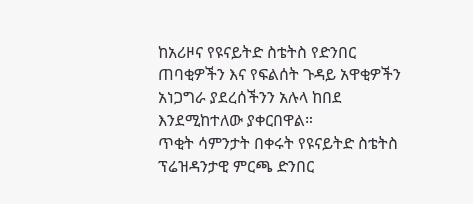ከአሪዞና የዩናይትድ ስቴትስ የድንበር ጠባቂዎችን እና የፍልሰት ጉዳይ አዋቂዎችን አነጋግራ ያደረሰችንን አሉላ ከበደ እንደሚከተለው ያቀርበዋል።
ጥቂት ሳምንታት በቀሩት የዩናይትድ ስቴትስ ፕሬዝዳንታዊ ምርጫ ድንበር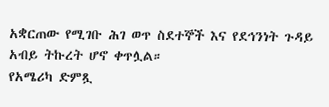አቋርጠው የሚገቡ ሕገ ወጥ ስደተኞች እና የደኅንነት ጉዳይ አብይ ትኩረት ሆኖ ቀጥሏል።
የአሜሪካ ድምጿ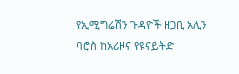የኢሚግሬሽን ጉዳዮች ዘጋቢ አሊን ባሮስ ከአሪዞና የዩናይትድ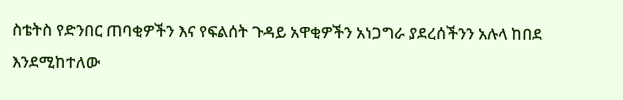ስቴትስ የድንበር ጠባቂዎችን እና የፍልሰት ጉዳይ አዋቂዎችን አነጋግራ ያደረሰችንን አሉላ ከበደ እንደሚከተለው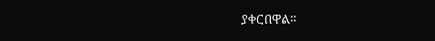ያቀርበዋል።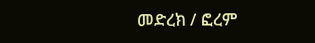መድረክ / ፎረም